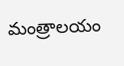మంత్రాలయం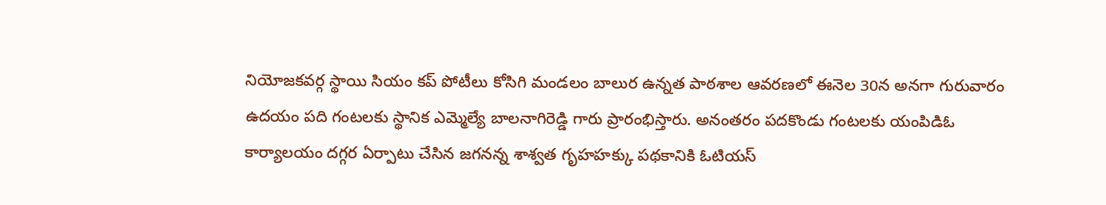నియోజకవర్గ స్థాయి సియం కప్ పోటీలు కోసిగి మండలం బాలుర ఉన్నత పాఠశాల ఆవరణలో ఈనెల 30న అనగా గురువారం ఉదయం పది గంటలకు స్థానిక ఎమ్మెల్యే బాలనాగిరెడ్డి గారు ప్రారంభిస్తారు. అనంతరం పదకొండు గంటలకు యంపిడిఓ కార్యాలయం దగ్గర ఏర్పాటు చేసిన జగనన్న శాశ్వత గృహహక్కు పథకానికి ఓటియస్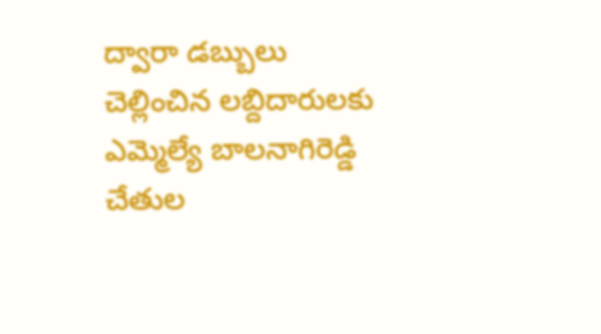ద్వారా డబ్బులు చెల్లించిన లబ్దిదారులకు ఎమ్మెల్యే బాలనాగిరెడ్డి చేతుల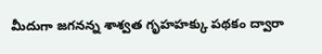మీదుగా జగనన్న శాశ్వత గృహహక్కు పథకం ద్వారా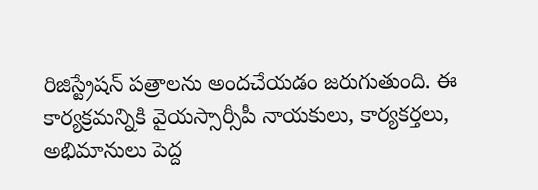రిజిస్ట్రేషన్ పత్రాలను అందచేయడం జరుగుతుంది. ఈ కార్యక్రమన్నికి వైయస్సార్సీపీ నాయకులు, కార్యకర్తలు, అభిమానులు పెద్ద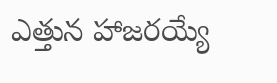ఎత్తున హాజరయ్యే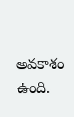అవకాశం ఉంది.